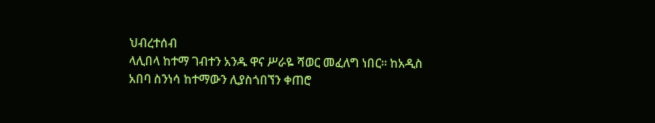ህብረተሰብ
ላሊበላ ከተማ ገብተን አንዱ ዋና ሥራዬ ሻወር መፈለግ ነበር፡፡ ከአዲስ አበባ ስንነሳ ከተማውን ሊያስጎበኘን ቀጠሮ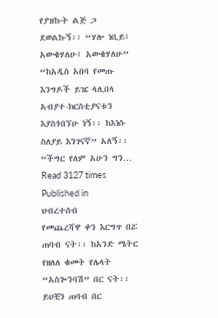የያዝኩት ልጅ ጋ ደወልኩኝ፡፡ “ሃሎ ነቢይ፤ አውቄሃለሁ፤ አውቄሃለሁ” “ከአዲስ አበባ የመጡ እንግዶች ይዤ ላሊበላ አብያተ-ክርስቲያናቱን እያስጎበኘሁ ነኝ፡፡ ከእነሱ ስለያይ እንገናኛ” አለኝ፡፡ “ችግር የለም አሁን ግን…
Read 3127 times
Published in
ህብረተሰብ
የመጨረሻዋ ቀን እርግጥ በሯ ጠባብ ናት፡፡ ከአንድ ሜትር የዘለለ ቁመት የሌላት “አስጐንባሽ” በር ናት፡፡ ይህቺን ጠባብ በር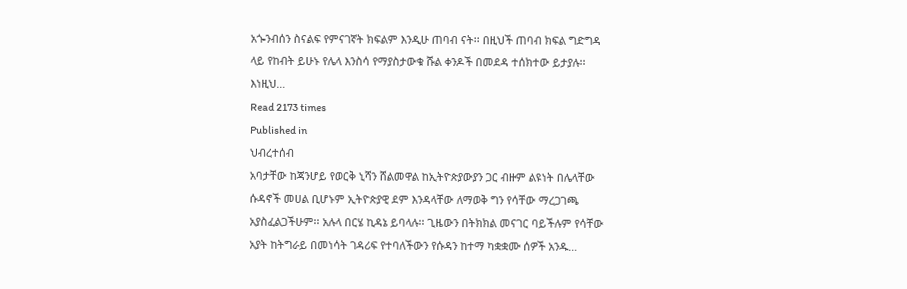አጐንብሰን ስናልፍ የምናገኛት ክፍልም እንዲሁ ጠባብ ናት፡፡ በዚህች ጠባብ ክፍል ግድግዳ ላይ የከብት ይሁኑ የሌላ እንስሳ የማያስታውቁ ሹል ቀንዶች በመደዳ ተሰክተው ይታያሉ፡፡ እነዚህ…
Read 2173 times
Published in
ህብረተሰብ
አባታቸው ከጃንሆይ የወርቅ ኒሻን ሸልመዋል ከኢትዮጵያውያን ጋር ብዙም ልዩነት በሌላቸው ሱዳኖች መሀል ቢሆኑም ኢትዮጵያዊ ደም እንዳላቸው ለማወቅ ግን የሳቸው ማረጋገጫ አያስፈልጋችሁም፡፡ አሉላ በርሄ ኪዳኔ ይባላሉ፡፡ ጊዜውን በትክክል መናገር ባይችሉም የሳቸው አያት ከትግራይ በመነሳት ገዳሪፍ የተባለችውን የሱዳን ከተማ ካቋቋሙ ሰዎች አንዱ…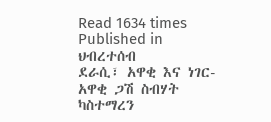Read 1634 times
Published in
ህብረተሰብ
ደራሲ፣ አዋቂ እና ነገር-አዋቂ ጋሽ ስብሃት ካስተማረን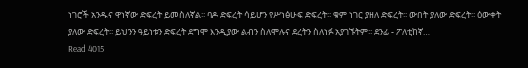ነገሮች አንዱና ዋነኛው ድፍረት ይመስለኛል፡፡ ባዶ ድፍረት ሳይሆን የሥነፅሁፍ ድፍረት፡፡ ቁም ነገር ያዘለ ድፍረት፡፡ ውበት ያለው ድፍረት፡፡ ዕውቀት ያለው ድፍረት፡፡ ይህንን ዓይነቱን ድፍረት ደግሞ እንዲያው ልብን ስለሞሉና ደረትን ስለነፉ አያገኙትም፡፡ ደንፊ - ፖለቲከኛ…
Read 4015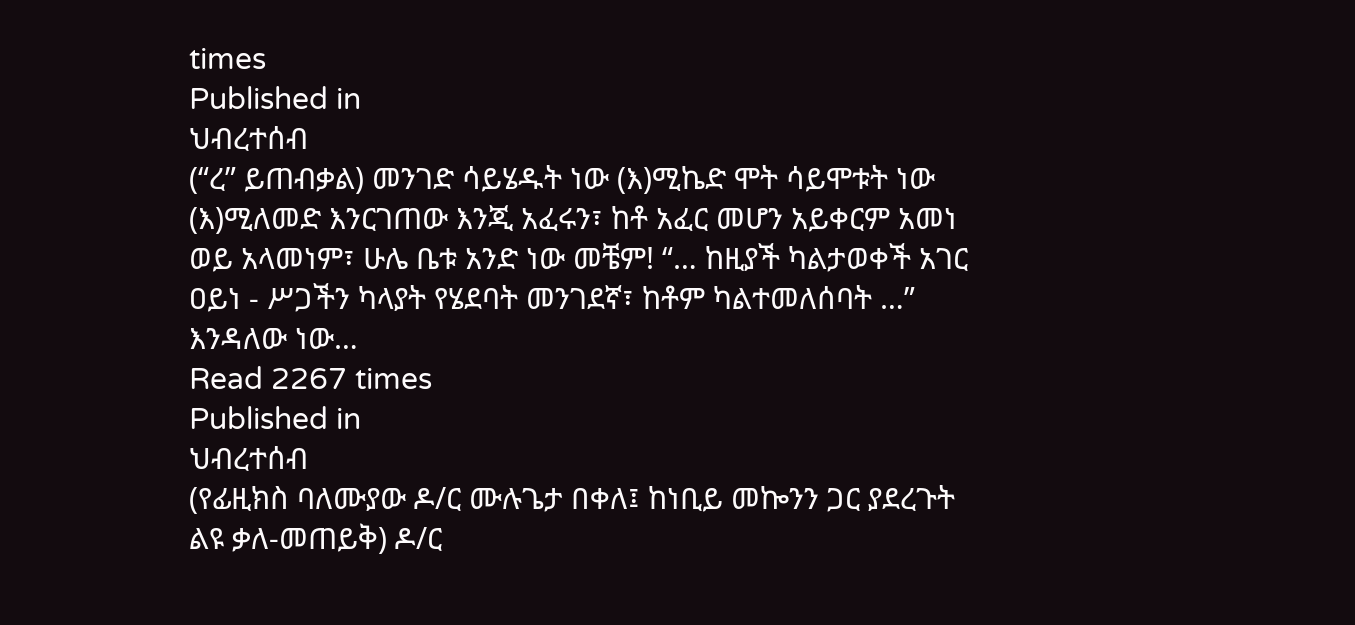times
Published in
ህብረተሰብ
(“ረ” ይጠብቃል) መንገድ ሳይሄዱት ነው (እ)ሚኬድ ሞት ሳይሞቱት ነው (እ)ሚለመድ እንርገጠው እንጂ አፈሩን፣ ከቶ አፈር መሆን አይቀርም አመነ ወይ አላመነም፣ ሁሌ ቤቱ አንድ ነው መቼም! “… ከዚያች ካልታወቀች አገር ዐይነ - ሥጋችን ካላያት የሄደባት መንገደኛ፣ ከቶም ካልተመለሰባት …” እንዳለው ነው…
Read 2267 times
Published in
ህብረተሰብ
(የፊዚክስ ባለሙያው ዶ/ር ሙሉጌታ በቀለ፤ ከነቢይ መኰንን ጋር ያደረጉት ልዩ ቃለ-መጠይቅ) ዶ/ር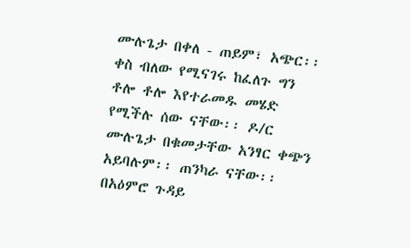ሙሉጌታ በቀለ - ጠይም፣ አጭር፡፡ ቀስ ብለው የሚናገሩ ከፈለጉ ግን ቶሎ ቶሎ እየተራመዱ መሄድ የሚችሉ ሰው ናቸው፡፡ ዶ/ር ሙሉጌታ በቁመታቸው አንፃር ቀጭን አይባሉም፡፡ ጠንካራ ናቸው፡፡ በአዕምሮ ጉዳይ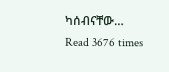ካሰብናቸው…
Read 3676 times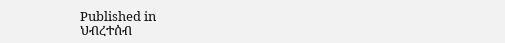Published in
ህብረተሰብ